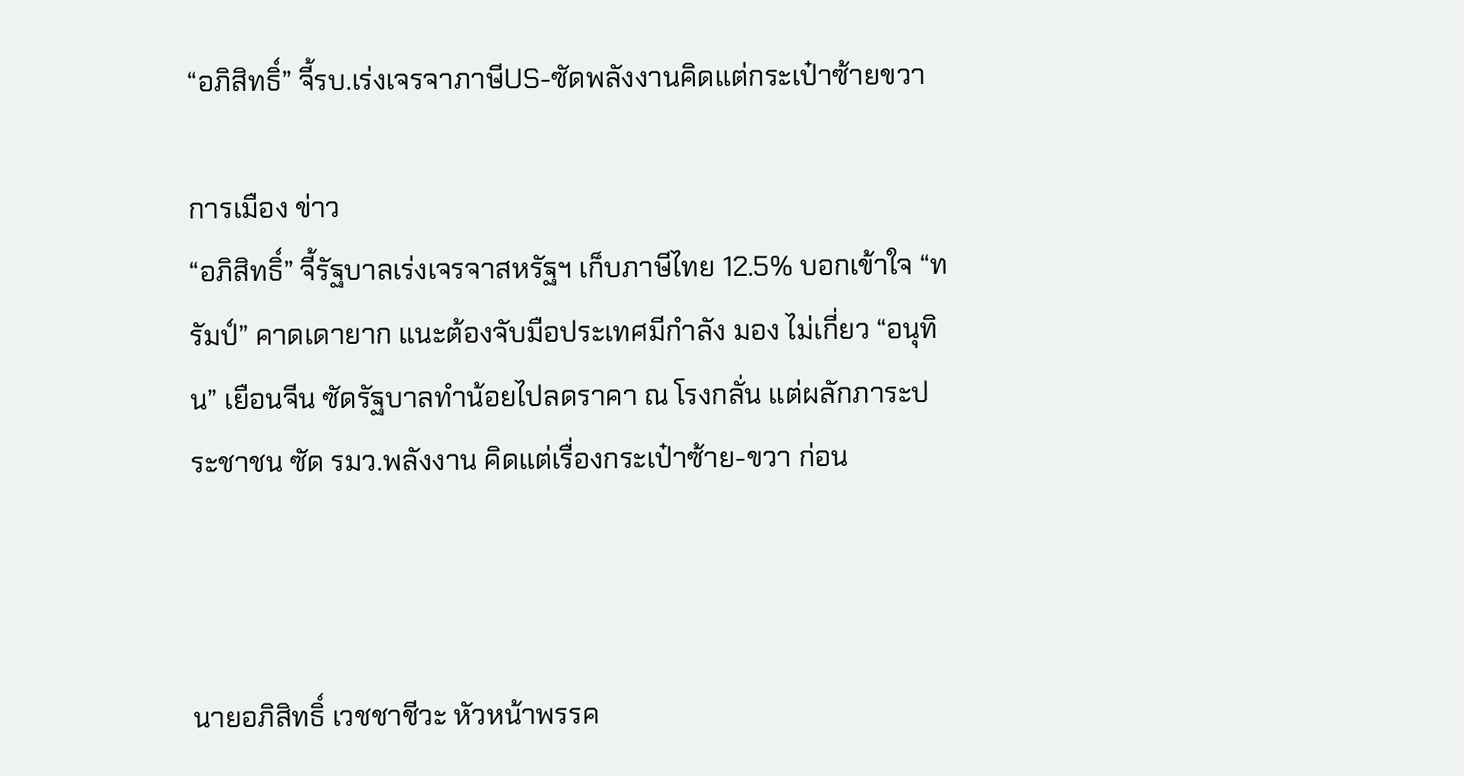“อภิสิทธิ์” จี้รบ.เร่งเจรจาภาษีUS-ซัดพลังงานคิดแต่กระเป๋าซ้ายขวา

การเมือง ข่าว
“อภิสิทธิ์” จี้รัฐบาลเร่งเจรจาสหรัฐฯ เก็บภาษีไทย 12.5% บอกเข้าใจ “ทรัมป์” คาดเดายาก แนะต้องจับมือประเทศมีกำลัง มอง ไม่เกี่ยว “อนุทิน” เยือนจีน ซัดรัฐบาลทำน้อยไปลดราคา ณ โรงกลั่น แต่ผลักภาระประชาชน ซัด รมว.พลังงาน คิดแต่เรื่องกระเป๋าซ้าย-ขวา ก่อน



นายอภิสิทธิ์ เวชชาชีวะ หัวหน้าพรรค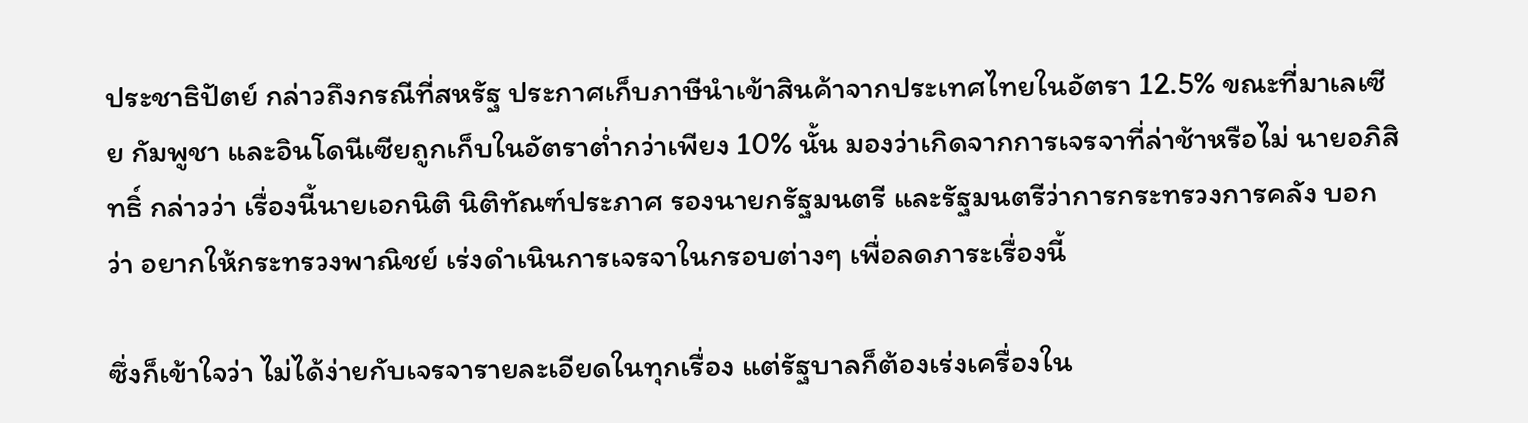ประชาธิปัตย์ กล่าวถึงกรณีที่สหรัฐ ประกาศเก็บภาษีนำเข้าสินค้าจากประเทศไทยในอัตรา 12.5% ขณะที่มาเลเซีย กัมพูชา และอินโดนีเซียถูกเก็บในอัตราต่ำกว่าเพียง 10% นั้น มองว่าเกิดจากการเจรจาที่ล่าช้าหรือไม่ นายอภิสิทธิ์ กล่าวว่า เรื่องนี้นายเอกนิติ นิติทัณฑ์ประภาศ รองนายกรัฐมนตรี และรัฐมนตรีว่าการกระทรวงการคลัง บอกว่า อยากให้กระทรวงพาณิชย์ เร่งดำเนินการเจรจาในกรอบต่างๆ เพื่อลดภาระเรื่องนี้

ซึ่งก็เข้าใจว่า ไม่ได้ง่ายกับเจรจารายละเอียดในทุกเรื่อง แต่รัฐบาลก็ต้องเร่งเครื่องใน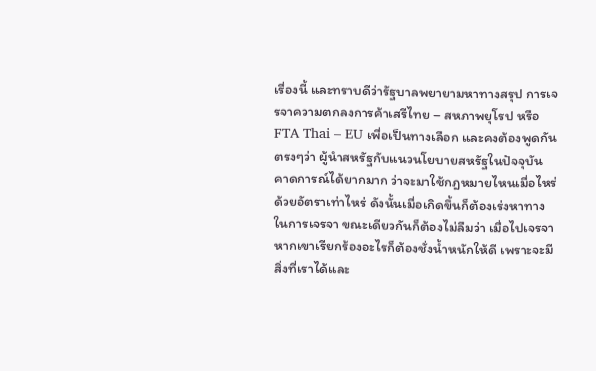เรื่องนี้ และทราบดีว่ารัฐบาลพยายามหาทางสรุป การเจรจาความตกลงการค้าเสรีไทย – สหภาพยุโรป หรือ FTA Thai – EU เพื่อเป็นทางเลือก และคงต้องพูดกันตรงๆว่า ผู้นำสหรัฐกับแนวนโยบายสหรัฐในปัจจุบัน คาดการณ์ได้ยากมาก ว่าจะมาใช้กฎหมายไหนเมื่อไหร่ ด้วยอัตราเท่าไหร่ ดังนั้นเมื่อเกิดขึ้นก็ต้องเร่งหาทางในการเจรจา ขณะเดียวกันก็ต้องไม่ลืมว่า เมื่อไปเจรจา หากเขาเรียกร้องอะไรก็ต้องชั่งน้ำหนักให้ดี เพราะจะมีสิ่งที่เราได้และ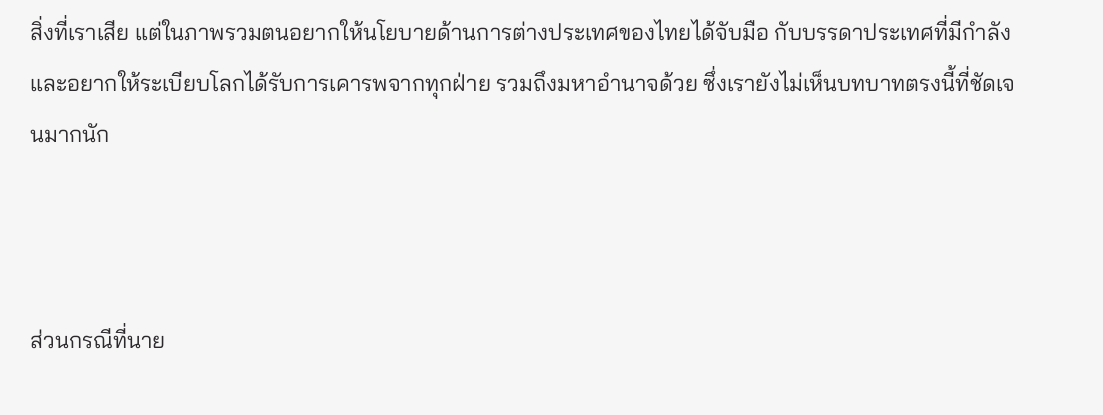สิ่งที่เราเสีย แต่ในภาพรวมตนอยากให้นโยบายด้านการต่างประเทศของไทยได้จับมือ กับบรรดาประเทศที่มีกำลัง และอยากให้ระเบียบโลกได้รับการเคารพจากทุกฝ่าย รวมถึงมหาอำนาจด้วย ซึ่งเรายังไม่เห็นบทบาทตรงนี้ที่ชัดเจนมากนัก



ส่วนกรณีที่นาย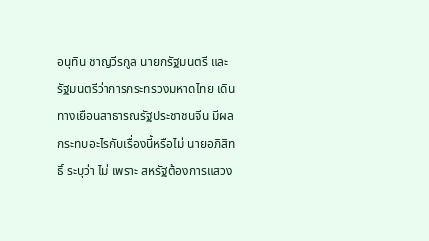อนุทิน ชาญวีรกูล นายกรัฐมนตรี และรัฐมนตรีว่าการกระทรวงมหาดไทย เดินทางเยือนสาธารณรัฐประชาชนจีน มีผลกระทบอะไรกับเรื่องนี้หรือไม่ นายอภิสิทธิ์ ระบุว่า ไม่ เพราะ สหรัฐต้องการแสวง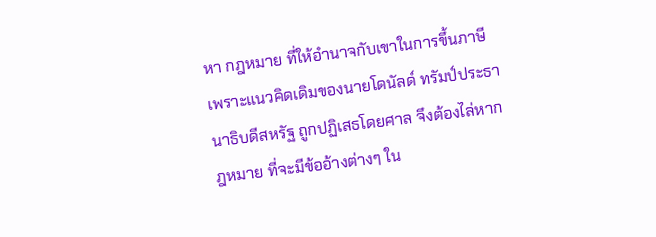หา กฎหมาย ที่ให้อำนาจกับเขาในการขึ้นภาษี เพราะแนวคิดเดิมของนายโดนัลด์ ทรัมป์ประธานาธิบดีสหรัฐ ถูกปฏิเสธโดยศาล จึงต้องไล่หากฎหมาย ที่จะมีข้ออ้างต่างๆ ใน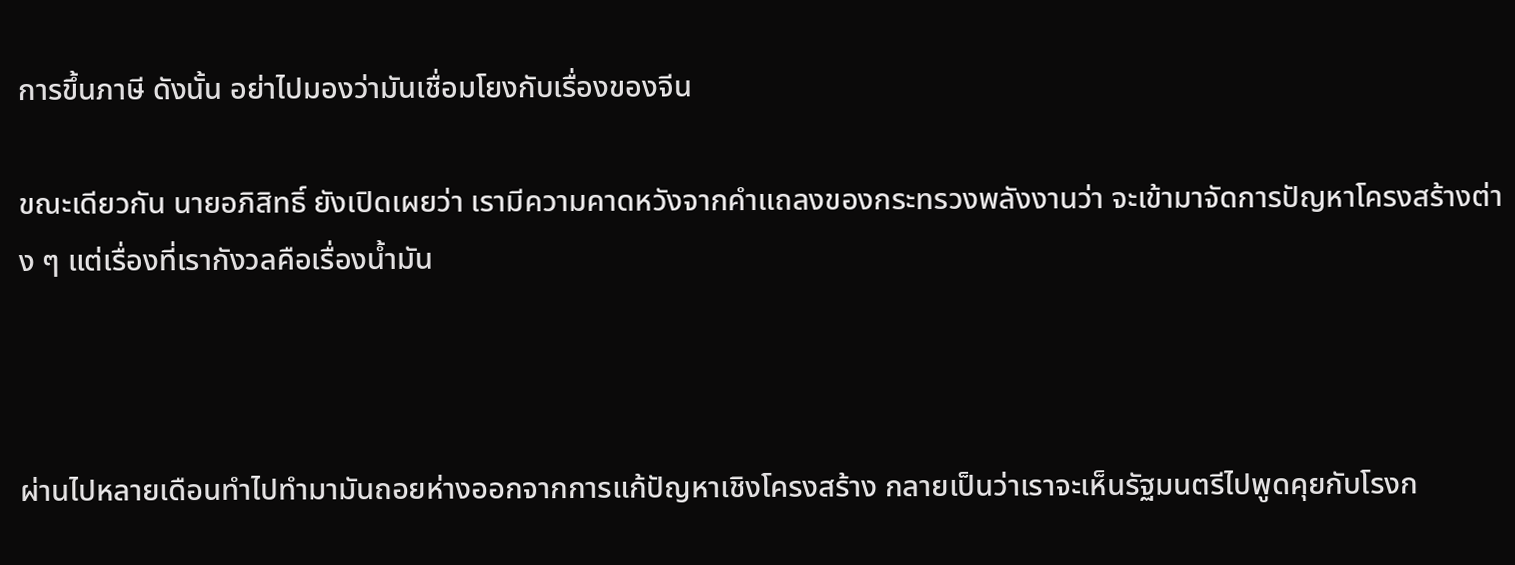การขึ้นภาษี ดังนั้น อย่าไปมองว่ามันเชื่อมโยงกับเรื่องของจีน

ขณะเดียวกัน นายอภิสิทธิ์ ยังเปิดเผยว่า เรามีความคาดหวังจากคำแถลงของกระทรวงพลังงานว่า จะเข้ามาจัดการปัญหาโครงสร้างต่าง ๆ แต่เรื่องที่เรากังวลคือเรื่องน้ำมัน



ผ่านไปหลายเดือนทำไปทำมามันถอยห่างออกจากการแก้ปัญหาเชิงโครงสร้าง กลายเป็นว่าเราจะเห็นรัฐมนตรีไปพูดคุยกับโรงก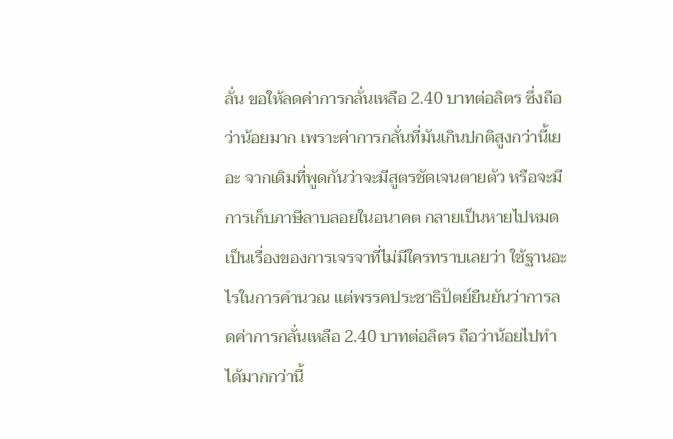ลั่น ขอให้ลดค่าการกลั่นเหลือ 2.40 บาทต่อลิตร ซึ่งถือว่าน้อยมาก เพราะค่าการกลั่นที่มันเกินปกติสูงกว่านี้เยอะ จากเดิมที่พูดกันว่าจะมีสูตรชัดเจนตายตัว หรือจะมีการเก็บภาษีลาบลอยในอนาคต กลายเป็นหายไปหมด เป็นเรื่องของการเจรจาที่ไม่มีใครทราบเลยว่า ใช้ฐานอะไรในการคำนวณ แต่พรรคประชาธิปัตย์ยืนยันว่าการลดค่าการกลั่นเหลือ 2.40 บาทต่อลิตร ถือว่าน้อยไปทำได้มากกว่านี้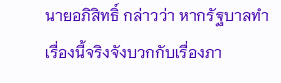นายอภิสิทธิ์ กล่าวว่า หากรัฐบาลทำเรื่องนี้จริงจังบวกกับเรื่องภา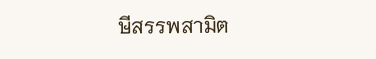ษีสรรพสามิต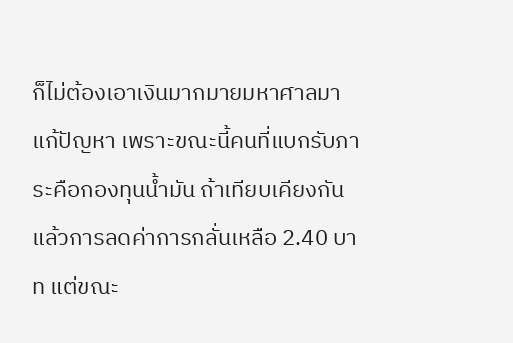ก็ไม่ต้องเอาเงินมากมายมหาศาลมาแก้ปัญหา เพราะขณะนี้คนที่แบกรับภาระคือกองทุนน้ำมัน ถ้าเทียบเคียงกันแล้วการลดค่าการกลั่นเหลือ 2.40 บาท แต่ขณะ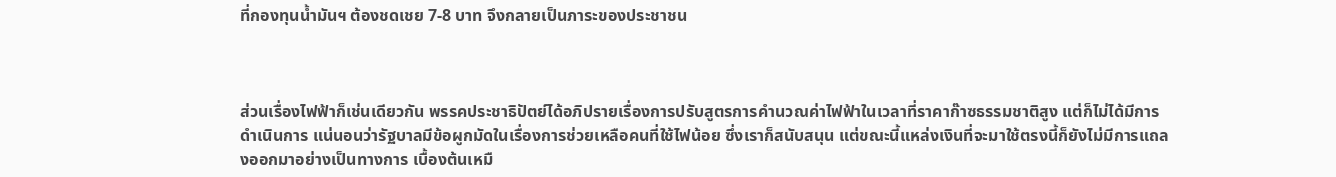ที่กองทุนน้ำมันฯ ต้องชดเชย 7-8 บาท จึงกลายเป็นภาระของประชาชน



ส่วนเรื่องไฟฟ้าก็เช่นเดียวกัน พรรคประชาธิปัตย์ได้อภิปรายเรื่องการปรับสูตรการคำนวณค่าไฟฟ้าในเวลาที่ราคาก๊าซธรรมชาติสูง แต่ก็ไม่ได้มีการดำเนินการ แน่นอนว่ารัฐบาลมีข้อผูกมัดในเรื่องการช่วยเหลือคนที่ใช้ไฟน้อย ซึ่งเราก็สนับสนุน แต่ขณะนี้แหล่งเงินที่จะมาใช้ตรงนี้ก็ยังไม่มีการแถลงออกมาอย่างเป็นทางการ เบื้องต้นเหมื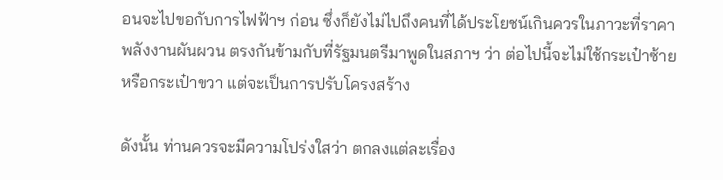อนจะไปขอกับการไฟฟ้าฯ ก่อน ซึ่งก็ยังไม่ไปถึงคนที่ได้ประโยชน์เกินควรในภาวะที่ราคาพลังงานผันผวน ตรงกันข้ามกับที่รัฐมนตรีมาพูดในสภาฯ ว่า ต่อไปนี้จะไม่ใช้กระเป๋าซ้ายหรือกระเป๋าขวา แต่จะเป็นการปรับโครงสร้าง

ดังนั้น ท่านควรจะมีความโปร่งใสว่า ตกลงแต่ละเรื่อง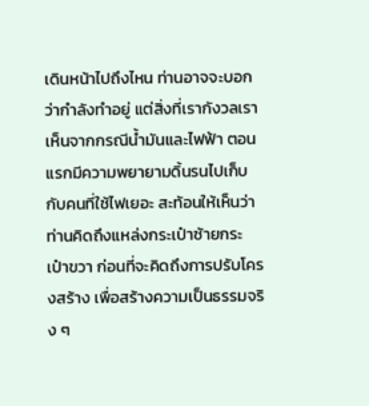เดินหน้าไปถึงไหน ท่านอาจจะบอกว่ากำลังทำอยู่ แต่สิ่งที่เรากังวลเราเห็นจากกรณีน้ำมันและไฟฟ้า ตอนแรกมีความพยายามดิ้นรนไปเก็บกับคนที่ใช้ไฟเยอะ สะท้อนให้เห็นว่า ท่านคิดถึงแหล่งกระเป๋าซ้ายกระเป๋าขวา ก่อนที่จะคิดถึงการปรับโครงสร้าง เพื่อสร้างความเป็นธรรมจริง ๆ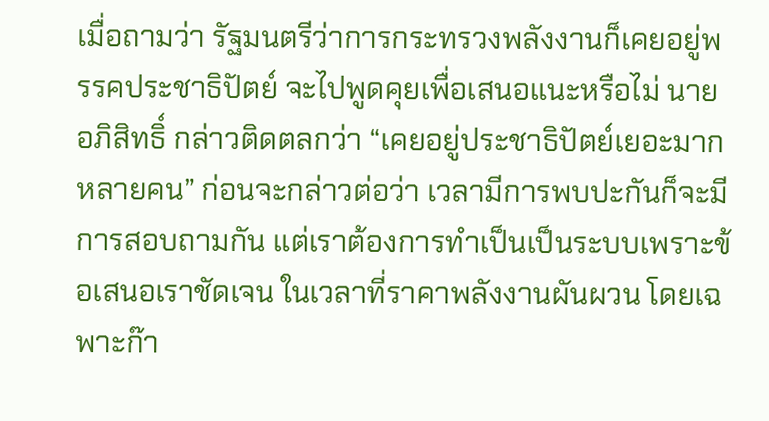เมื่อถามว่า รัฐมนตรีว่าการกระทรวงพลังงานก็เคยอยู่พรรคประชาธิปัตย์ จะไปพูดคุยเพื่อเสนอแนะหรือไม่ นายอภิสิทธิ์ กล่าวติดตลกว่า “เคยอยู่ประชาธิปัตย์เยอะมาก หลายคน” ก่อนจะกล่าวต่อว่า เวลามีการพบปะกันก็จะมีการสอบถามกัน แต่เราต้องการทำเป็นเป็นระบบเพราะข้อเสนอเราชัดเจน ในเวลาที่ราคาพลังงานผันผวน โดยเฉพาะก๊า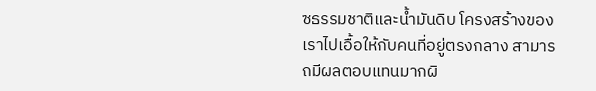ซธรรมชาติและน้ำมันดิบ โครงสร้างของเราไปเอื้อให้กับคนที่อยู่ตรงกลาง สามารถมีผลตอบแทนมากผิ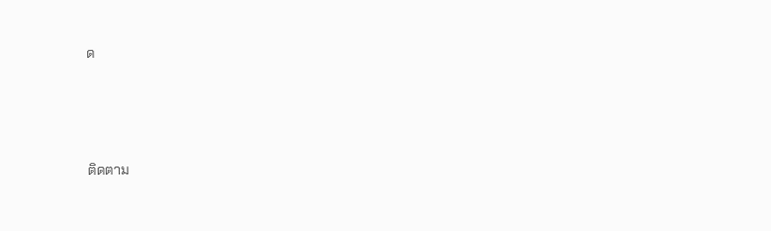ด





ติดตาม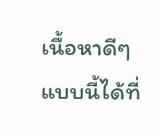เนื้อหาดีๆแบบนี้ได้ที่